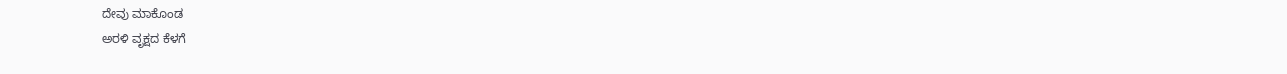ದೇವು ಮಾಕೊಂಡ
ಅರಳಿ ವೃಕ್ಷದ ಕೆಳಗೆ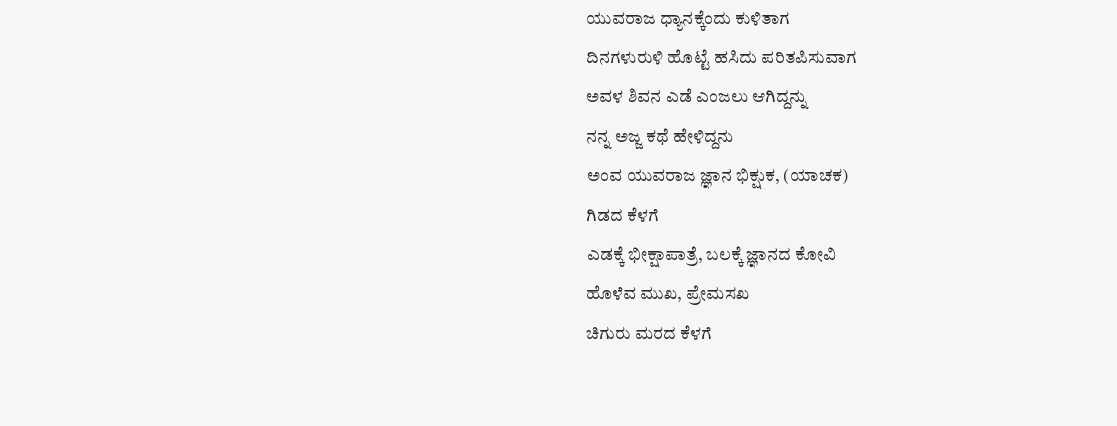ಯುವರಾಜ ಧ್ಯಾನಕ್ಕೆಂದು ಕುಳಿತಾಗ
ದಿನಗಳುರುಳಿ ಹೊಟ್ಟೆ ಹಸಿದು ಪರಿತಪಿಸುವಾಗ
ಅವಳ ಶಿವನ ಎಡೆ ಎಂಜಲು ಆಗಿದ್ದನ್ನು
ನನ್ನ ಅಜ್ಜ ಕಥೆ ಹೇಳಿದ್ದನು
ಅಂವ ಯುವರಾಜ ಜ್ಞಾನ ಭಿಕ್ಷುಕ, (ಯಾಚಕ)
ಗಿಡದ ಕೆಳಗೆ
ಎಡಕ್ಕೆ ಭೀಕ್ಷಾಪಾತ್ರೆ, ಬಲಕ್ಕೆ ಜ್ಞಾನದ ಕೋವಿ
ಹೊಳೆವ ಮುಖ, ಪ್ರೇಮಸಖ
ಚಿಗುರು ಮರದ ಕೆಳಗೆ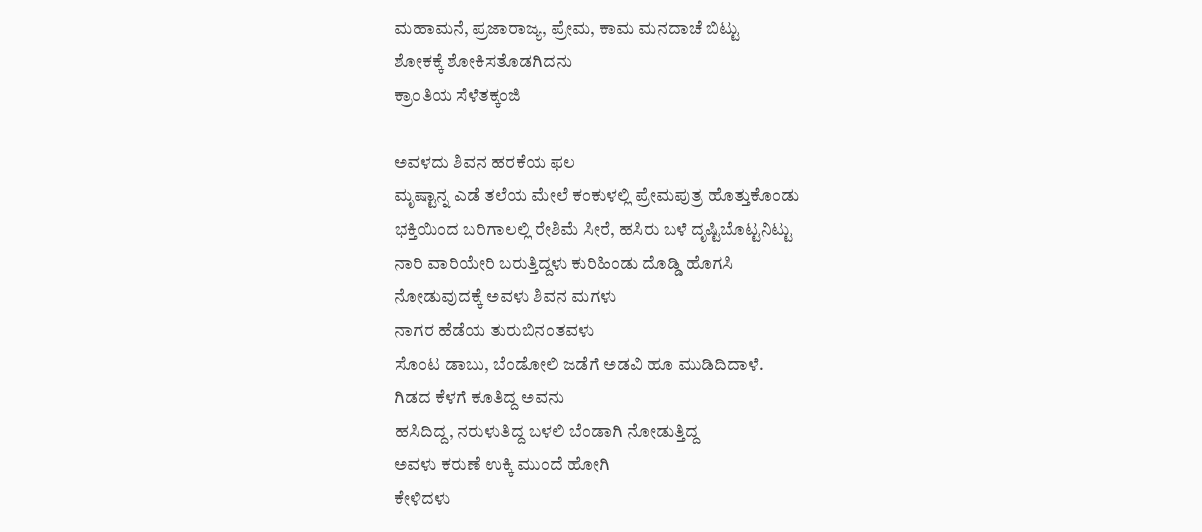ಮಹಾಮನೆ, ಪ್ರಜಾರಾಜ್ಯ, ಪ್ರೇಮ, ಕಾಮ ಮನದಾಚೆ ಬಿಟ್ಟು
ಶೋಕಕ್ಕೆ ಶೋಕಿಸತೊಡಗಿದನು
ಕ್ರಾಂತಿಯ ಸೆಳೆತಕ್ಕಂಜಿ

ಅವಳದು ಶಿವನ ಹರಕೆಯ ಫಲ
ಮೃಷ್ಟಾನ್ನ ಎಡೆ ತಲೆಯ ಮೇಲೆ ಕಂಕುಳಲ್ಲಿ ಪ್ರೇಮಪುತ್ರ ಹೊತ್ತುಕೊಂಡು
ಭಕ್ತಿಯಿಂದ ಬರಿಗಾಲಲ್ಲಿ ರೇಶಿಮೆ ಸೀರೆ, ಹಸಿರು ಬಳೆ ದೃಷ್ಟಿಬೊಟ್ಟನಿಟ್ಟು
ನಾರಿ ವಾರಿಯೇರಿ ಬರುತ್ತಿದ್ದಳು ಕುರಿಹಿಂಡು ದೊಡ್ಡಿ ಹೊಗಸಿ
ನೋಡುವುದಕ್ಕೆ ಅವಳು ಶಿವನ ಮಗಳು
ನಾಗರ ಹೆಡೆಯ ತುರುಬಿನಂತವಳು
ಸೊಂಟ ಡಾಬು, ಬೆಂಡೋಲಿ ಜಡೆಗೆ ಅಡವಿ ಹೂ ಮುಡಿದಿದಾಳೆ.
ಗಿಡದ ಕೆಳಗೆ ಕೂತಿದ್ದ ಅವನು
ಹಸಿದಿದ್ದ, ನರುಳುತಿದ್ದ ಬಳಲಿ ಬೆಂಡಾಗಿ ನೋಡುತ್ತಿದ್ದ
ಅವಳು ಕರುಣೆ ಉಕ್ಕಿ ಮುಂದೆ ಹೋಗಿ
ಕೇಳಿದಳು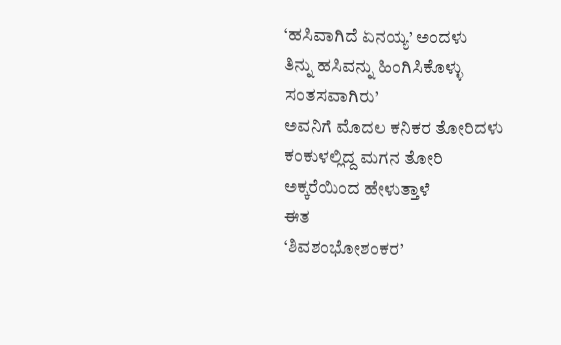‘ಹಸಿವಾಗಿದೆ ಏನಯ್ಯ’ ಅಂದಳು
ತಿನ್ನು ಹಸಿವನ್ನು ಹಿಂಗಿಸಿಕೊಳ್ಳು
ಸಂತಸವಾಗಿರು’
ಅವನಿಗೆ ಮೊದಲ ಕನಿಕರ ತೋರಿದಳು
ಕಂಕುಳಲ್ಲಿದ್ದ ಮಗನ ತೋರಿ ಅಕ್ಕರೆಯಿಂದ ಹೇಳುತ್ತಾಳೆ
ಈತ
‘ಶಿವಶಂಭೋಶಂಕರ’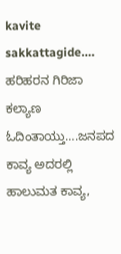kavite sakkattagide….
ಹರಿಹರನ ಗಿರಿಜಾ ಕಲ್ಯಾಣ ಓದಿಂತಾಯ್ತು….ಜನಪದ ಕಾವ್ಯ ಅದರಲ್ಲಿ ಹಾಲುಮತ ಕಾವ್ಯ,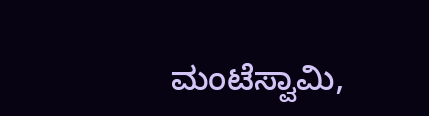ಮಂಟೆಸ್ವಾಮಿ,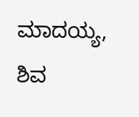ಮಾದಯ್ಯ, ಶಿವ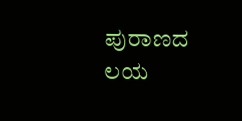ಪುರಾಣದ ಲಯ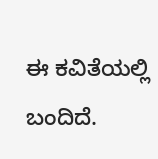ಈ ಕವಿತೆಯಲ್ಲಿ ಬಂದಿದೆ.